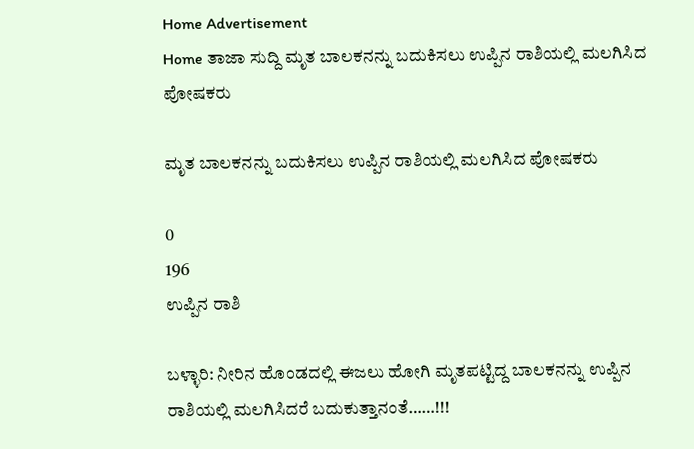Home Advertisement
Home ತಾಜಾ ಸುದ್ದಿ ಮೃತ ಬಾಲಕನನ್ನು ಬದುಕಿಸಲು ಉಪ್ಪಿನ ರಾಶಿಯಲ್ಲಿ ಮಲಗಿಸಿದ ಪೋಷಕರು

ಮೃತ ಬಾಲಕನನ್ನು ಬದುಕಿಸಲು ಉಪ್ಪಿನ ರಾಶಿಯಲ್ಲಿ ಮಲಗಿಸಿದ ಪೋಷಕರು

0
196
ಉಪ್ಪಿನ ರಾಶಿ

ಬಳ್ಳಾರಿ: ನೀರಿನ ಹೊಂಡದಲ್ಲಿ ಈಜಲು ಹೋಗಿ ಮೃತಪಟ್ಟಿದ್ದ ಬಾಲಕನನ್ನು ಉಪ್ಪಿನ ರಾಶಿಯಲ್ಲಿ ಮಲಗಿಸಿದರೆ ಬದುಕುತ್ತಾನಂತೆ……!!!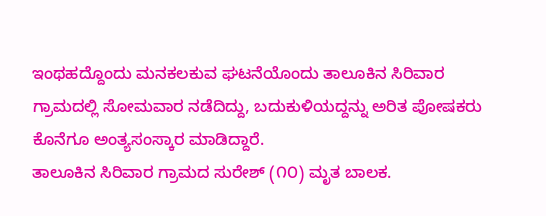ಇಂಥಹದ್ದೊಂದು ಮನಕಲಕುವ ಘಟನೆಯೊಂದು ತಾಲೂಕಿನ ಸಿರಿವಾರ ಗ್ರಾಮದಲ್ಲಿ ಸೋಮವಾರ ನಡೆದಿದ್ದು, ಬದುಕುಳಿಯದ್ದನ್ನು ಅರಿತ ಪೋಷಕರು ಕೊನೆಗೂ ಅಂತ್ಯಸಂಸ್ಕಾರ ಮಾಡಿದ್ದಾರೆ.
ತಾಲೂಕಿನ ಸಿರಿವಾರ ಗ್ರಾಮದ ಸುರೇಶ್ (೧೦) ಮೃತ ಬಾಲಕ.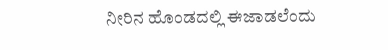ನೀರಿನ ಹೊಂಡದಲ್ಲಿ ಈಜಾಡಲೆಂದು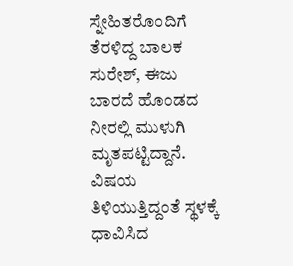ಸ್ನೇಹಿತರೊಂದಿಗೆ ತೆರಳಿದ್ದ ಬಾಲಕ ಸುರೇಶ್, ಈಜು ಬಾರದೆ ಹೊಂಡದ ನೀರಲ್ಲಿ ಮುಳುಗಿ ಮೃತಪಟ್ಟಿದ್ದಾನೆ. ವಿಷಯ ತಿಳಿಯುತ್ತಿದ್ದಂತೆ ಸ್ಥಳಕ್ಕೆ ಧಾವಿಸಿದ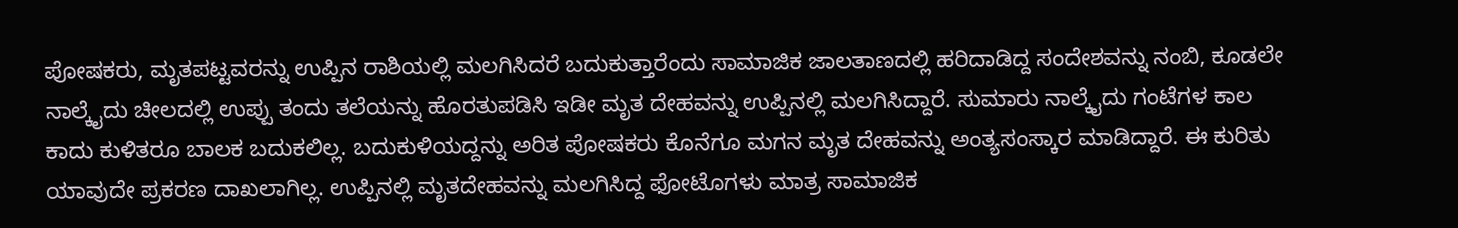ಪೋಷಕರು, ಮೃತಪಟ್ಟವರನ್ನು ಉಪ್ಪಿನ ರಾಶಿಯಲ್ಲಿ ಮಲಗಿಸಿದರೆ ಬದುಕುತ್ತಾರೆಂದು ಸಾಮಾಜಿಕ ಜಾಲತಾಣದಲ್ಲಿ ಹರಿದಾಡಿದ್ದ ಸಂದೇಶವನ್ನು ನಂಬಿ, ಕೂಡಲೇ ನಾಲ್ಕೈದು ಚೀಲದಲ್ಲಿ ಉಪ್ಪು ತಂದು ತಲೆಯನ್ನು ಹೊರತುಪಡಿಸಿ ಇಡೀ ಮೃತ ದೇಹವನ್ನು ಉಪ್ಪಿನಲ್ಲಿ ಮಲಗಿಸಿದ್ದಾರೆ. ಸುಮಾರು ನಾಲ್ಕೈದು ಗಂಟೆಗಳ ಕಾಲ ಕಾದು ಕುಳಿತರೂ ಬಾಲಕ ಬದುಕಲಿಲ್ಲ. ಬದುಕುಳಿಯದ್ದನ್ನು ಅರಿತ ಪೋಷಕರು ಕೊನೆಗೂ ಮಗನ ಮೃತ ದೇಹವನ್ನು ಅಂತ್ಯಸಂಸ್ಕಾರ ಮಾಡಿದ್ದಾರೆ. ಈ ಕುರಿತು ಯಾವುದೇ ಪ್ರಕರಣ ದಾಖಲಾಗಿಲ್ಲ. ಉಪ್ಪಿನಲ್ಲಿ ಮೃತದೇಹವನ್ನು ಮಲಗಿಸಿದ್ದ ಫೋಟೊಗಳು ಮಾತ್ರ ಸಾಮಾಜಿಕ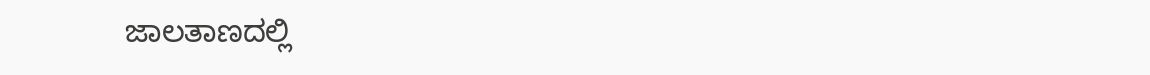ಜಾಲತಾಣದಲ್ಲಿ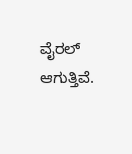ವೈರಲ್ ಆಗುತ್ತಿವೆ.